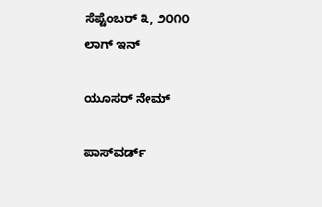ಸೆಪ್ಟೆಂಬರ್ ೩, ೨೦೧೦
ಲಾಗ್ ಇನ್

ಯೂಸರ್ ನೇಮ್

ಪಾಸ್‌ವರ್ಡ್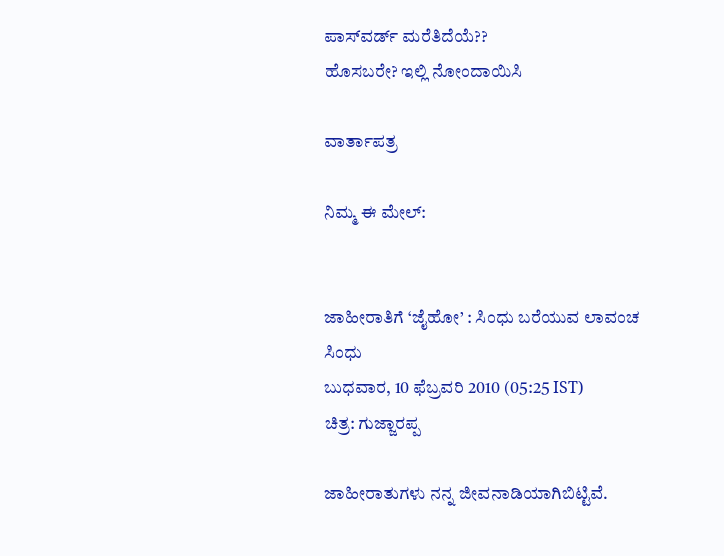ಪಾಸ್‌ವರ್ಡ್ ಮರೆತಿದೆಯೆ??
ಹೊಸಬರೇ? ಇಲ್ಲಿ ನೋಂದಾಯಿಸಿ

ವಾರ್ತಾಪತ್ರ

ನಿಮ್ಮ ಈ ಮೇಲ್:


ಜಾಹೀರಾತಿಗೆ ‘ಜೈಹೋ’ : ಸಿಂಧು ಬರೆಯುವ ಲಾವಂಚ
ಸಿಂಧು
ಬುಧವಾರ, 10 ಫೆಬ್ರವರಿ 2010 (05:25 IST)
ಚಿತ್ರ: ಗುಜ್ಜಾರಪ್ಪ

ಜಾಹೀರಾತುಗಳು ನನ್ನ ಜೀವನಾಡಿಯಾಗಿಬಿಟ್ಟಿವೆ.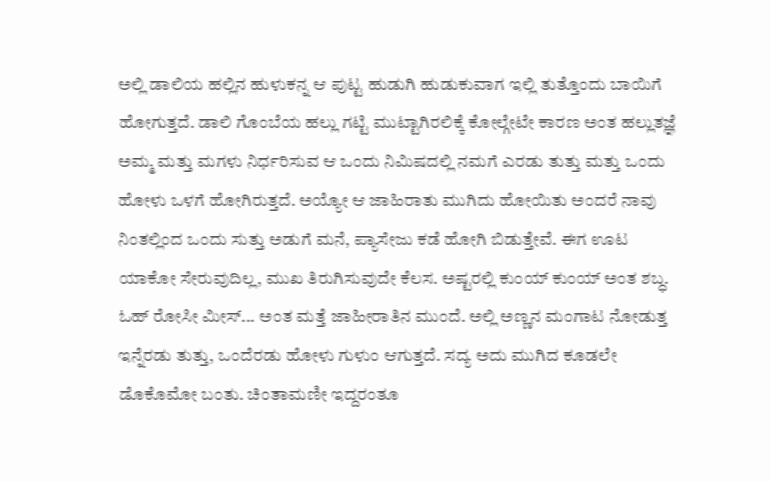ಅಲ್ಲಿ ಡಾಲಿಯ ಹಲ್ಲಿನ ಹುಳುಕನ್ನ ಆ ಪುಟ್ಟ ಹುಡುಗಿ ಹುಡುಕುವಾಗ ಇಲ್ಲಿ ತುತ್ತೊಂದು ಬಾಯಿಗೆ ಹೋಗುತ್ತದೆ. ಡಾಲಿ ಗೊಂಬೆಯ ಹಲ್ಲು ಗಟ್ಟಿ ಮುಟ್ಟಾಗಿರಲಿಕ್ಕೆ ಕೋಲ್ಗೇಟೇ ಕಾರ‍ಣ ಅಂತ ಹಲ್ಲುತಜ್ಞೆ ಅಮ್ಮ ಮತ್ತು ಮಗಳು ನಿರ್ಧರಿಸುವ ಆ ಒಂದು ನಿಮಿಷದಲ್ಲಿ ನಮಗೆ ಎರಡು ತುತ್ತು ಮತ್ತು ಒಂದು ಹೋಳು ಒಳಗೆ ಹೋಗಿರುತ್ತದೆ. ಅಯ್ಯೋ ಆ ಜಾಹಿರಾತು ಮುಗಿದು ಹೋಯಿತು ಅಂದರೆ ನಾವು ನಿಂತಲ್ಲಿಂದ ಒಂದು ಸುತ್ತು ಅಡುಗೆ ಮನೆ, ಪ್ಯಾಸೇಜು ಕಡೆ ಹೋಗಿ ಬಿಡುತ್ತೇವೆ. ಈಗ ಊಟ ಯಾಕೋ ಸೇರುವುದಿಲ್ಲ, ಮುಖ ತಿರುಗಿಸುವುದೇ ಕೆಲಸ. ಅಷ್ಟರಲ್ಲಿ ಕುಂಯ್ ಕುಂಯ್ ಅಂತ ಶಬ್ಧ. ಓಹ್ ರೋಸೀ ಮೀಸ್... ಅಂತ ಮತ್ತೆ ಜಾಹೀರಾತಿನ ಮುಂದೆ. ಅಲ್ಲಿ ಅಣ್ಣನ ಮಂಗಾಟ ನೋಡುತ್ತ ಇನ್ನೆರಡು ತುತ್ತು, ಒಂದೆರಡು ಹೋಳು ಗುಳುಂ ಆಗುತ್ತದೆ. ಸದ್ಯ ಅದು ಮುಗಿದ ಕೂಡಲೇ ಡೊಕೊಮೋ ಬಂತು. ಚಿಂತಾಮಣೀ ಇದ್ದರಂತೂ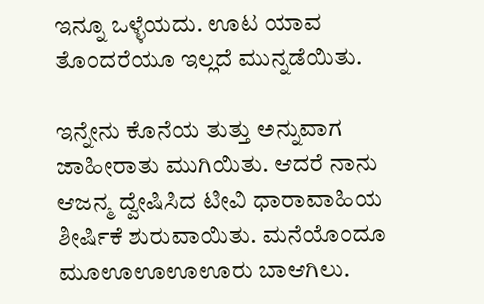ಇನ್ನೂ ಒಳ್ಳೆಯದು. ಊಟ ಯಾವ ತೊಂದರೆಯೂ ಇಲ್ಲದೆ ಮುನ್ನಡೆಯಿತು.

ಇನ್ನೇನು ಕೊನೆಯ ತುತ್ತು ಅನ್ನುವಾಗ ಜಾಹೀರಾತು ಮುಗಿಯಿತು. ಆದರೆ ನಾನು ಆಜನ್ಮ ದ್ವೇಷಿಸಿದ ಟೀವಿ ಧಾರಾವಾಹಿಯ ಶೀರ್ಷಿಕೆ ಶುರುವಾಯಿತು. ಮನೆಯೊಂದೂ ಮೂಊಊಊಊರು ಬಾಆಗಿಲು.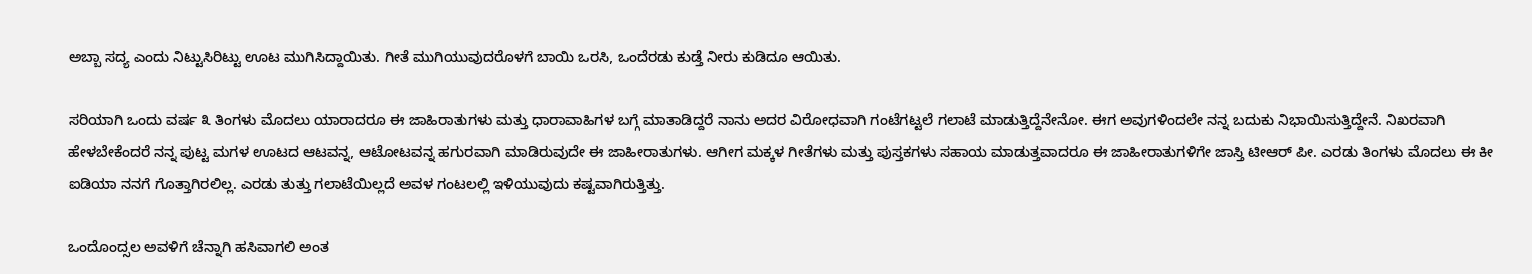ಅಬ್ಬಾ ಸದ್ಯ ಎಂದು ನಿಟ್ಟುಸಿರಿಟ್ಟು ಊಟ ಮುಗಿಸಿದ್ದಾಯಿತು. ಗೀತೆ ಮುಗಿಯುವುದರೊಳಗೆ ಬಾಯಿ ಒರಸಿ, ಒಂದೆರಡು ಕುಡ್ತೆ ನೀರು ಕುಡಿದೂ ಆಯಿತು.

ಸರಿಯಾಗಿ ಒಂದು ವರ್ಷ ೩ ತಿಂಗಳು ಮೊದಲು ಯಾರಾದರೂ ಈ ಜಾಹಿರಾತುಗಳು ಮತ್ತು ಧಾರಾವಾಹಿಗಳ ಬಗ್ಗೆ ಮಾತಾಡಿದ್ದರೆ ನಾನು ಅದರ ವಿರೋಧವಾಗಿ ಗಂಟೆಗಟ್ಟಲೆ ಗಲಾಟೆ ಮಾಡುತ್ತಿದ್ದೆನೇನೋ. ಈಗ ಅವುಗಳಿಂದಲೇ ನನ್ನ ಬದುಕು ನಿಭಾಯಿಸುತ್ತಿದ್ದೇನೆ. ನಿಖರವಾಗಿ ಹೇಳಬೇಕೆಂದರೆ ನನ್ನ ಪುಟ್ಟ ಮಗಳ ಊಟದ ಆಟವನ್ನ, ಆಟೋಟವನ್ನ ಹಗುರವಾಗಿ ಮಾಡಿರುವುದೇ ಈ ಜಾಹೀರಾತುಗಳು. ಆಗೀಗ ಮಕ್ಕಳ ಗೀತೆಗಳು ಮತ್ತು ಪುಸ್ತಕಗಳು ಸಹಾಯ ಮಾಡುತ್ತವಾದರೂ ಈ ಜಾಹೀರಾತುಗಳಿಗೇ ಜಾಸ್ತಿ ಟೀಆರ್ ಪೀ. ಎರಡು ತಿಂಗಳು ಮೊದಲು ಈ ಕೀ ಐಡಿಯಾ ನನಗೆ ಗೊತ್ತಾಗಿರಲಿಲ್ಲ. ಎರಡು ತುತ್ತು ಗಲಾಟೆಯಿಲ್ಲದೆ ಅವಳ ಗಂಟಲಲ್ಲಿ ಇಳಿಯುವುದು ಕಷ್ಟವಾಗಿರುತ್ತಿತ್ತು.

ಒಂದೊಂದ್ಸಲ ಅವಳಿಗೆ ಚೆನ್ನಾಗಿ ಹಸಿವಾಗಲಿ ಅಂತ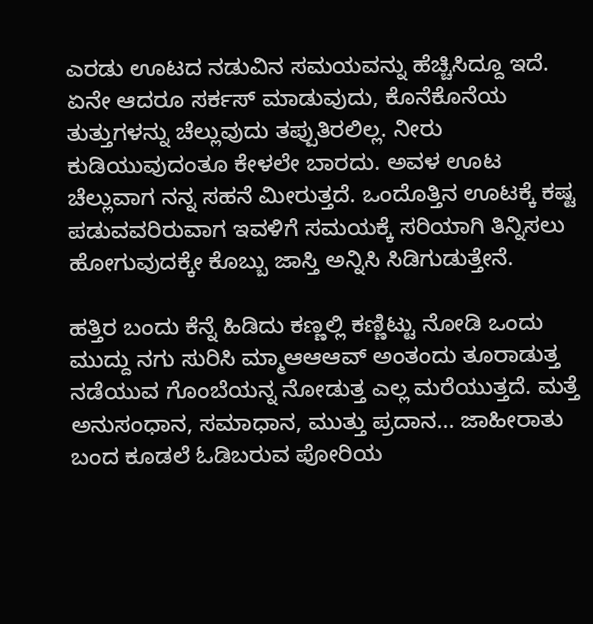ಎರಡು ಊಟದ ನಡುವಿನ ಸಮಯವನ್ನು ಹೆಚ್ಚಿಸಿದ್ದೂ ಇದೆ. ಏನೇ ಆದರೂ ಸರ್ಕಸ್ ಮಾಡುವುದು, ಕೊನೆಕೊನೆಯ ತುತ್ತುಗಳನ್ನು ಚೆಲ್ಲುವುದು ತಪ್ಪುತಿರಲಿಲ್ಲ. ನೀರು ಕುಡಿಯುವುದಂತೂ ಕೇಳಲೇ ಬಾರದು. ಅವಳ ಊಟ ಚೆಲ್ಲುವಾಗ ನನ್ನ ಸಹನೆ ಮೀರುತ್ತದೆ. ಒಂದೊತ್ತಿನ ಊಟಕ್ಕೆ ಕಷ್ಟ ಪಡುವವರಿರುವಾಗ ಇವಳಿಗೆ ಸಮಯಕ್ಕೆ ಸರಿಯಾಗಿ ತಿನ್ನಿಸಲು ಹೋಗುವುದಕ್ಕೇ ಕೊಬ್ಬು ಜಾಸ್ತಿ ಅನ್ನಿಸಿ ಸಿಡಿಗುಡುತ್ತೇನೆ.

ಹತ್ತಿರ ಬಂದು ಕೆನ್ನೆ ಹಿಡಿದು ಕಣ್ಣಲ್ಲಿ ಕಣ್ಣಿಟ್ಟು ನೋಡಿ ಒಂದು ಮುದ್ದು ನಗು ಸುರಿಸಿ ಮ್ಮಾಆಆಆವ್ ಅಂತಂದು ತೂರಾಡುತ್ತ ನಡೆಯುವ ಗೊಂಬೆಯನ್ನ ನೋಡುತ್ತ ಎಲ್ಲ ಮರೆಯುತ್ತದೆ. ಮತ್ತೆ ಅನುಸಂಧಾನ, ಸಮಾಧಾನ, ಮುತ್ತು ಪ್ರದಾನ... ಜಾಹೀರಾತು ಬಂದ ಕೂಡಲೆ ಓಡಿಬರುವ ಪೋರಿಯ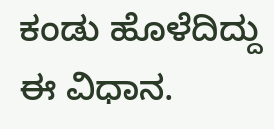ಕಂಡು ಹೊಳೆದಿದ್ದು ಈ ವಿಧಾನ.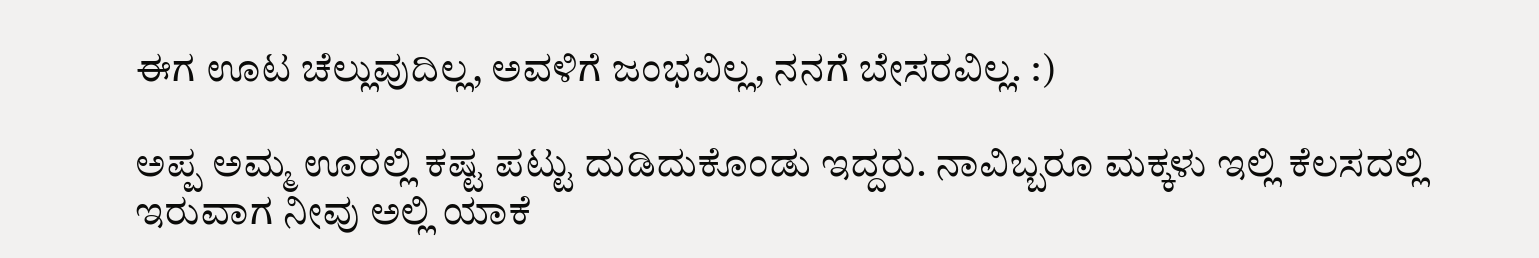ಈಗ ಊಟ ಚೆಲ್ಲುವುದಿಲ್ಲ, ಅವಳಿಗೆ ಜಂಭವಿಲ್ಲ, ನನಗೆ ಬೇಸರವಿಲ್ಲ. :)

ಅಪ್ಪ ಅಮ್ಮ ಊರಲ್ಲಿ ಕಷ್ಟ ಪಟ್ಟು ದುಡಿದುಕೊಂಡು ಇದ್ದರು. ನಾವಿಬ್ಬರೂ ಮಕ್ಕಳು ಇಲ್ಲಿ ಕೆಲಸದಲ್ಲಿ ಇರುವಾಗ ನೀವು ಅಲ್ಲಿ ಯಾಕೆ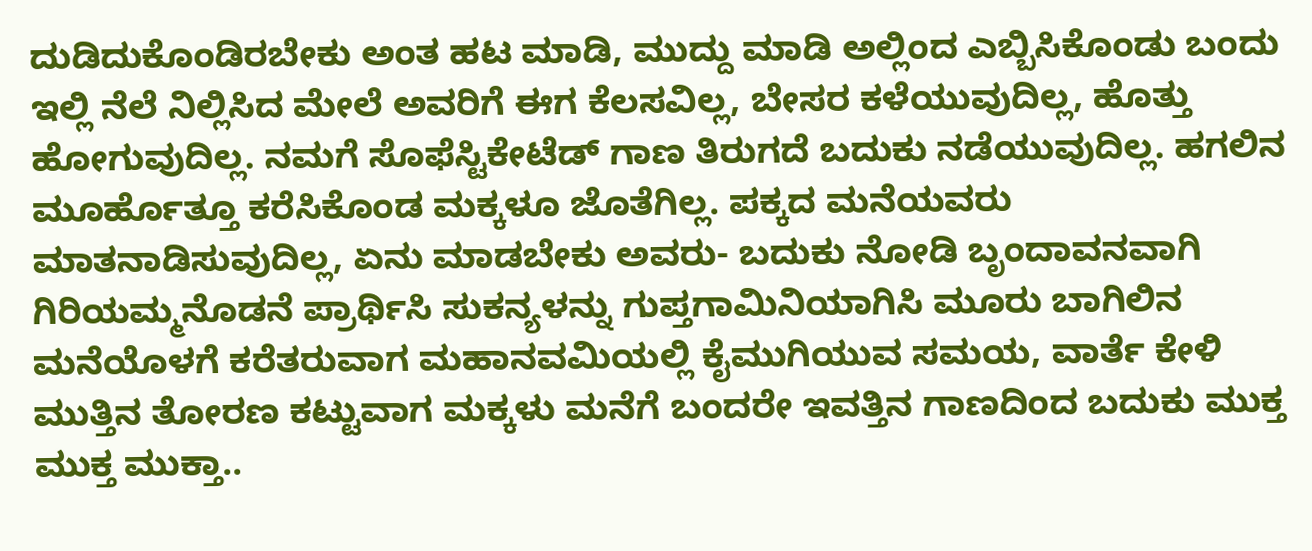ದುಡಿದುಕೊಂಡಿರಬೇಕು ಅಂತ ಹಟ ಮಾಡಿ, ಮುದ್ದು ಮಾಡಿ ಅಲ್ಲಿಂದ ಎಬ್ಬಿಸಿಕೊಂಡು ಬಂದು ಇಲ್ಲಿ ನೆಲೆ ನಿಲ್ಲಿಸಿದ ಮೇಲೆ ಅವರಿಗೆ ಈಗ ಕೆಲಸವಿಲ್ಲ, ಬೇಸರ ಕಳೆಯುವುದಿಲ್ಲ, ಹೊತ್ತು ಹೋಗುವುದಿಲ್ಲ. ನಮಗೆ ಸೊಫೆಸ್ಟಿಕೇಟೆಡ್ ಗಾಣ ತಿರುಗದೆ ಬದುಕು ನಡೆಯುವುದಿಲ್ಲ. ಹಗಲಿನ ಮೂರ್ಹೊತ್ತೂ ಕರೆಸಿಕೊಂಡ ಮಕ್ಕಳೂ ಜೊತೆಗಿಲ್ಲ. ಪಕ್ಕದ ಮನೆಯವರು ಮಾತನಾಡಿಸುವುದಿಲ್ಲ, ಏನು ಮಾಡಬೇಕು ಅವರು- ಬದುಕು ನೋಡಿ ಬೃಂದಾವನವಾಗಿ ಗಿರಿಯಮ್ಮನೊಡನೆ ಪ್ರಾರ್ಥಿಸಿ ಸುಕನ್ಯಳನ್ನು ಗುಪ್ತಗಾಮಿನಿಯಾಗಿಸಿ ಮೂರು ಬಾಗಿಲಿನ ಮನೆಯೊಳಗೆ ಕರೆತರುವಾಗ ಮಹಾನವಮಿಯಲ್ಲಿ ಕೈಮುಗಿಯುವ ಸಮಯ, ವಾರ್ತೆ ಕೇಳಿ ಮುತ್ತಿನ ತೋರಣ ಕಟ್ಟುವಾಗ ಮಕ್ಕಳು ಮನೆಗೆ ಬಂದರೇ ಇವತ್ತಿನ ಗಾಣದಿಂದ ಬದುಕು ಮುಕ್ತ ಮುಕ್ತ ಮುಕ್ತಾ..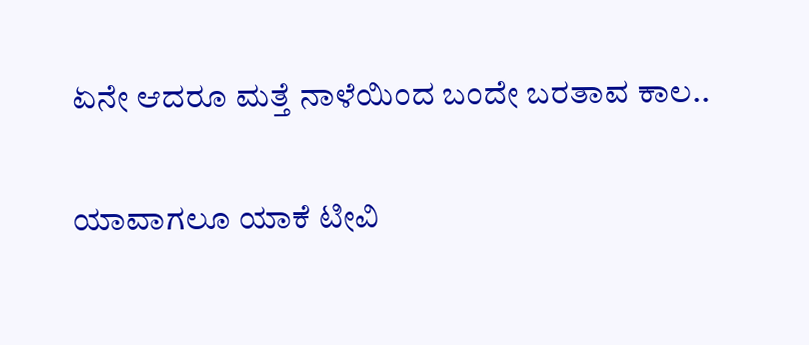ಏನೇ ಆದರೂ ಮತ್ತೆ ನಾಳೆಯಿಂದ ಬಂದೇ ಬರತಾವ ಕಾಲ..

ಯಾವಾಗಲೂ ಯಾಕೆ ಟೀವಿ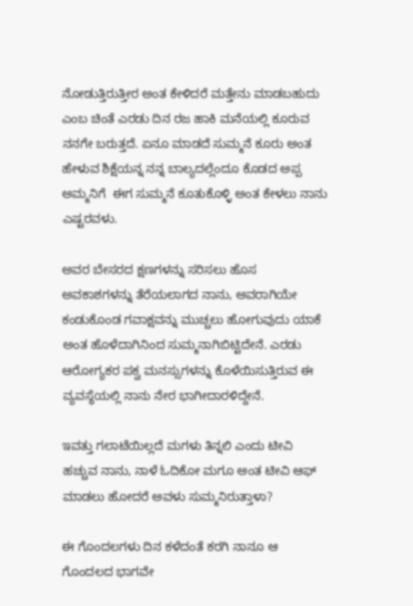ನೋಡುತ್ತಿರುತ್ತೀರ ಅಂತ ಕೇಳಿದರೆ ಮತ್ತೇನು ಮಾಡಬಹುದು ಎಂಬ ಚಿಂತೆ ಎರಡು ದಿನ ರಜ ಹಾಕಿ ಮನೆಯಲ್ಲಿ ಕೂರುವ ನನಗೇ ಬರುತ್ತದೆ. ಏನೂ ಮಾಡದೆ ಸುಮ್ಮನೆ ಕೂರು ಅಂತ ಹೇಳುವ ಶಿಕ್ಷೆಯನ್ನ ನನ್ನ ಬಾಲ್ಯದಲ್ಲೆಂದೂ ಕೊಡದ ಅಪ್ಪ ಅಮ್ಮನಿಗೆ  ಈಗ ಸುಮ್ಮನೆ ಕೂತುಕೊಳ್ಳಿ ಅಂತ ಕೇಳಲು ನಾನು ಎಷ್ಟರವಳು.

ಅವರ ಬೇಸರದ ಕ್ಷಣಗಳನ್ನು ಸರಿಸಲು ಹೊಸ ಅವಕಾಶಗಳನ್ನು ತೆರೆಯಲಾಗದ ನಾನು, ಅವರಾಗಿಯೇ ಕಂಡುಕೊಂಡ ಗವಾಕ್ಷವನ್ನು ಮುಚ್ಚಲು ಹೋಗುವುದು ಯಾಕೆ ಅಂತ ಹೊಳೆದಾಗಿನಿಂದ ಸುಮ್ಮನಾಗಿಬಿಟ್ಟಿದೇನೆ. ಎರಡು ಆರೋಗ್ಯಕರ ಪಕ್ವ ಮನಸ್ಸುಗಳನ್ನು ಕೊಳೆಯಿಸುತ್ತಿರುವ ಈ ವ್ಯವಸ್ಥೆಯಲ್ಲಿ ನಾನು ನೇರ ಭಾಗೀದಾರಳಿದ್ದೇನೆ.

ಇವತ್ತು ಗಲಾಟೆಯಿಲ್ಲದೆ ಮಗಳು ತಿನ್ನಲಿ ಎಂದು ಟೀವಿ ಹಚ್ಚುವ ನಾನು, ನಾಳೆ ಓದಿಕೋ ಮಗೂ ಅಂತ ಟೀವಿ ಆಫ್ ಮಾಡಲು ಹೋದರೆ ಅವಳು ಸುಮ್ಮನಿರುತ್ತಾಳಾ?

ಈ ಗೊಂದಲಗಳು ದಿನ ಕಳೆದಂತೆ ಕರಗಿ ನಾನೂ ಆ ಗೊಂದಲದ ಭಾಗವೇ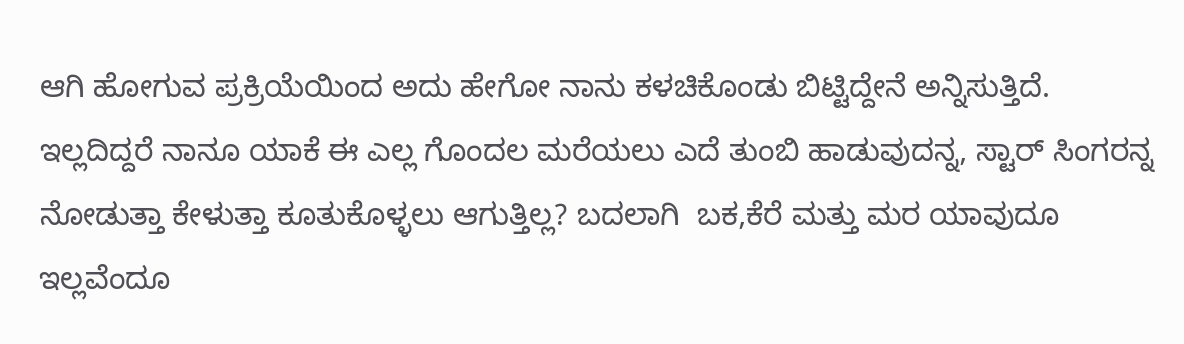ಆಗಿ ಹೋಗುವ ಪ್ರಕ್ರಿಯೆಯಿಂದ ಅದು ಹೇಗೋ ನಾನು ಕಳಚಿಕೊಂಡು ಬಿಟ್ಟಿದ್ದೇನೆ ಅನ್ನಿಸುತ್ತಿದೆ. ಇಲ್ಲದಿದ್ದರೆ ನಾನೂ ಯಾಕೆ ಈ ಎಲ್ಲ ಗೊಂದಲ ಮರೆಯಲು ಎದೆ ತುಂಬಿ ಹಾಡುವುದನ್ನ, ಸ್ಟಾರ್ ಸಿಂಗರನ್ನ ನೋಡುತ್ತಾ ಕೇಳುತ್ತಾ ಕೂತುಕೊಳ್ಳಲು ಆಗುತ್ತಿಲ್ಲ? ಬದಲಾಗಿ  ಬಕ,ಕೆರೆ ಮತ್ತು ಮರ ಯಾವುದೂ ಇಲ್ಲವೆಂದೂ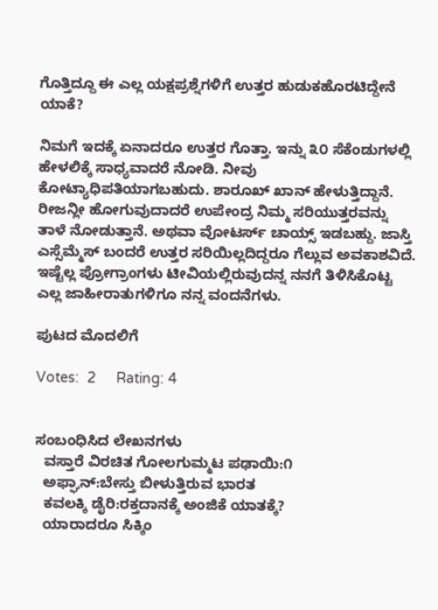ಗೊತ್ತಿದ್ದೂ ಈ ಎಲ್ಲ ಯಕ್ಷಪ್ರಶ್ನೆಗಳಿಗೆ ಉತ್ತರ ಹುಡುಕಹೊರಟಿದ್ದೇನೆ ಯಾಕೆ?

ನಿಮಗೆ ಇದಕ್ಕೆ ಏನಾದರೂ ಉತ್ತರ ಗೊತ್ತಾ. ಇನ್ನು ೩೦ ಸೆಕೆಂಡುಗಳಲ್ಲಿ ಹೇಳಲಿಕ್ಕೆ ಸಾಧ್ಯವಾದರೆ ನೋಡಿ. ನೀವು ಕೋಟ್ಯಾಧಿಪತಿಯಾಗಬಹುದು. ಶಾರೂಖ್ ಖಾನ್ ಹೇಳುತ್ತಿದ್ದಾನೆ. ರೀಜನ್ಲೀ ಹೋಗುವುದಾದರೆ ಉಪೇಂದ್ರ ನಿಮ್ಮ ಸರಿಯುತ್ತರವನ್ನು ತಾಳೆ ನೋಡುತ್ತಾನೆ. ಅಥವಾ ವೋಟರ್ಸ್ ಚಾಯ್ಸ್ ಇಡಬಹ್ದು. ಜಾಸ್ತಿ ಎಸ್ಸೆಮ್ಮೆಸ್ ಬಂದರೆ ಉತ್ತರ ಸರಿಯಿಲ್ಲದಿದ್ದರೂ ಗೆಲ್ಲುವ ಅವಕಾಶವಿದೆ.
ಇಷ್ಟೆಲ್ಲ ಪ್ರೋಗ್ರಾಂಗಳು ಟೀವಿಯಲ್ಲಿರುವುದನ್ನ ನನಗೆ ತಿಳಿಸಿಕೊಟ್ಟ ಎಲ್ಲ ಜಾಹೀರಾತುಗಳಿಗೂ ನನ್ನ ವಂದನೆಗಳು.

ಪುಟದ ಮೊದಲಿಗೆ

Votes:  2     Rating: 4


ಸಂಬಂಧಿಸಿದ ಲೇಖನಗಳು
  ವಸ್ತಾರೆ ವಿರಚಿತ ಗೋಲಗುಮ್ಮಟ ಪಢಾಯಿ:೧
  ಅಫ್ಘಾನ್:ಬೇಸ್ತು ಬೀಳುತ್ತಿರುವ ಭಾರತ
  ಕವಲಕ್ಕಿ ಡೈರಿ:ರಕ್ತದಾನಕ್ಕೆ ಅಂಜಿಕೆ ಯಾತಕ್ಕೆ?
  ಯಾರಾದರೂ ಸಿಕ್ಕಿಂ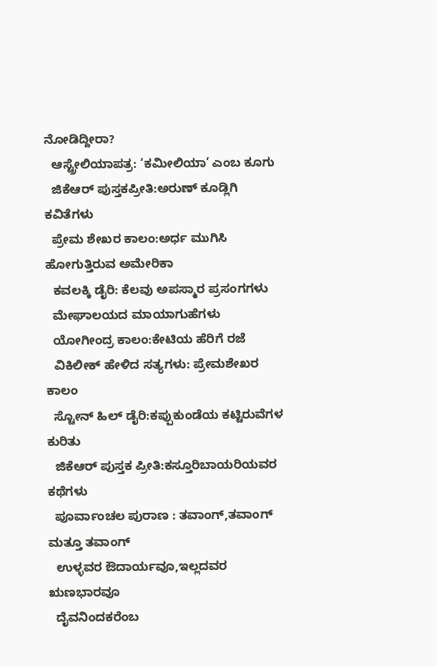ನೋಡಿದ್ದೀರಾ?
  ಆಸ್ಟ್ರೇಲಿಯಾಪತ್ರ: ‘ಕಮೀಲಿಯಾ’ ಎಂಬ ಕೂಗು
  ಜಿಕೆಆರ್ ಪುಸ್ತಕಪ್ರೀತಿ:ಅರುಣ್ ಕೂಡ್ಲಿಗಿ ಕವಿತೆಗಳು
  ಪ್ರೇಮ ಶೇಖರ ಕಾಲಂ:ಅರ್ಧ ಮುಗಿಸಿ ಹೋಗುತ್ತಿರುವ ಅಮೇರಿಕಾ
  ಕವಲಕ್ಕಿ ಡೈರಿ: ಕೆಲವು ಅಪಸ್ಮಾರ ಪ್ರಸಂಗಗಳು
  ಮೇಘಾಲಯದ ಮಾಯಾಗುಹೆಗಳು
  ಯೋಗೀಂದ್ರ ಕಾಲಂ:ಕೇಟಿಯ ಹೆರಿಗೆ ರಜೆ
  ವಿಕಿಲೀಕ್ ಹೇಳಿದ ಸತ್ಯಗಳು: ಪ್ರೇಮಶೇಖರ ಕಾಲಂ
  ಸ್ಟೋನ್ ಹಿಲ್ ಡೈರಿ:ಕಪ್ಪುಕುಂಡೆಯ ಕಟ್ಟಿರುವೆಗಳ ಕುರಿತು
  ಜಿಕೆಆರ್ ಪುಸ್ತಕ ಪ್ರೀತಿ:ಕಸ್ತೂರಿಬಾಯರಿಯವರ ಕಥೆಗಳು
  ಪೂರ್ವಾಂಚಲ ಪುರಾಣ : ತವಾಂಗ್,ತವಾಂಗ್ ಮತ್ತೂ ತವಾಂಗ್
  ಉಳ್ಳವರ ಔದಾರ್ಯವೂ,ಇಲ್ಲದವರ ಋಣಭಾರವೂ
  ದೈವನಿಂದಕರೆಂಬ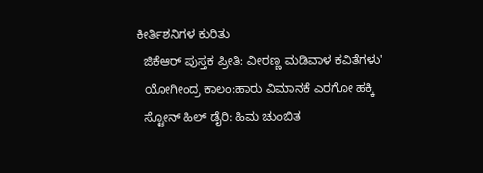ಕೀರ್ತಿಶನಿಗಳ ಕುರಿತು
  ಜಿಕೆಆರ್ ಪುಸ್ತಕ ಪ್ರೀತಿ: ವೀರಣ್ಣ ಮಡಿವಾಳ ಕವಿತೆಗಳು'
  ಯೋಗೀಂದ್ರ ಕಾಲಂ:ಹಾರು ವಿಮಾನಕೆ ಎರಗೋ ಹಕ್ಕಿ
  ಸ್ಟೋನ್ ಹಿಲ್ ಡೈರಿ: ಹಿಮ ಚುಂಬಿತ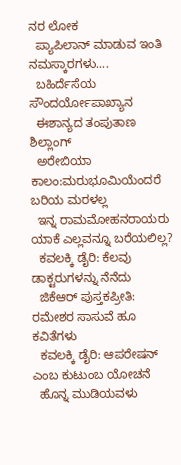ನರ ಲೋಕ
  ಪ್ಯಾಪಿಲಾನ್ ಮಾಡುವ ಇಂತಿ ನಮಸ್ಕಾರಗಳು....
  ಬಹಿರ್ದೆಸೆಯ ಸೌಂದರ್ಯೋಪಾಖ್ಯಾನ
  ಈಶಾನ್ಯದ ತಂಪುತಾಣ ಶಿಲ್ಲಾಂಗ್
  ಅರೇಬಿಯಾ ಕಾಲಂ:ಮರುಭೂಮಿಯೆಂದರೆ ಬರಿಯ ಮರಳಲ್ಲ
  ಇನ್ನ ರಾಮಮೋಹನರಾಯರು ಯಾಕೆ ಎಲ್ಲವನ್ನೂ ಬರೆಯಲಿಲ್ಲ?
  ಕವಲಕ್ಕಿ ಡೈರಿ: ಕೆಲವು ಡಾಕ್ಟರುಗಳನ್ನು ನೆನೆದು
  ಜಿಕೆಆರ್ ಪುಸ್ತಕಪ್ರೀತಿ: ರಮೇಶರ ಸಾಸುವೆ ಹೂ ಕವಿತೆಗಳು
  ಕವಲಕ್ಕಿ ಡೈರಿ: ಆಪರೇಷನ್ ಎಂಬ ಕುಟುಂಬ ಯೋಚನೆ
  ಹೊನ್ನ ಮುಡಿಯವಳು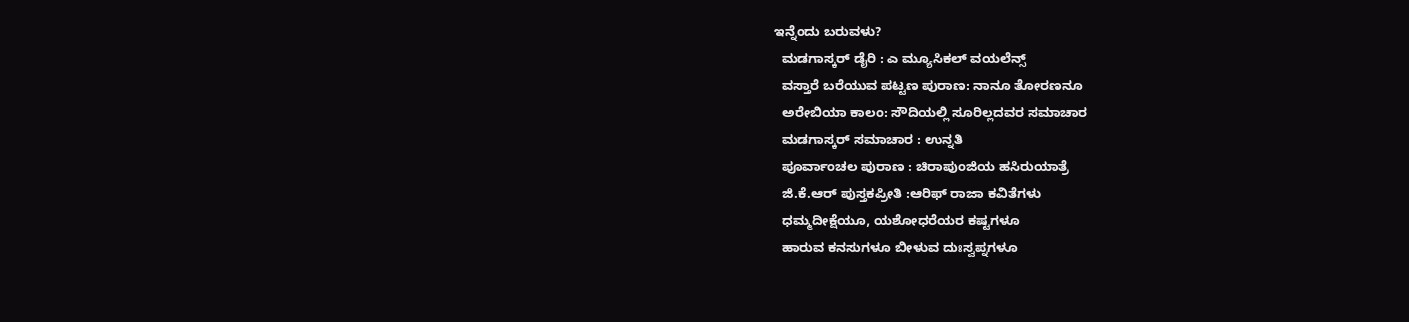ಇನ್ನೆಂದು ಬರುವಳು?
  ಮಡಗಾಸ್ಕರ್ ಡೈರಿ : ಎ ಮ್ಯೂಸಿಕಲ್ ವಯಲೆನ್ಸ್
  ವಸ್ತಾರೆ ಬರೆಯುವ ಪಟ್ಟಣ ಪುರಾಣ: ನಾನೂ ತೋರಣನೂ
  ಅರೇಬಿಯಾ ಕಾಲಂ: ಸೌದಿಯಲ್ಲಿ ಸೂರಿಲ್ಲದವರ ಸಮಾಚಾರ
  ಮಡಗಾಸ್ಕರ್ ಸಮಾಚಾರ : ಉನ್ನತಿ
  ಪೂರ್ವಾಂಚಲ ಪುರಾಣ : ಚಿರಾಪುಂಜಿಯ ಹಸಿರುಯಾತ್ರೆ
  ಜಿ.ಕೆ.ಆರ್ ಪುಸ್ತಕಪ್ರೀತಿ :ಆರಿಫ್ ರಾಜಾ ಕವಿತೆಗಳು
  ಧಮ್ಮದೀಕ್ಷೆಯೂ, ಯಶೋಧರೆಯರ ಕಷ್ಟಗಳೂ
  ಹಾರುವ ಕನಸುಗಳೂ ಬೀಳುವ ದುಃಸ್ವಪ್ನಗಳೂ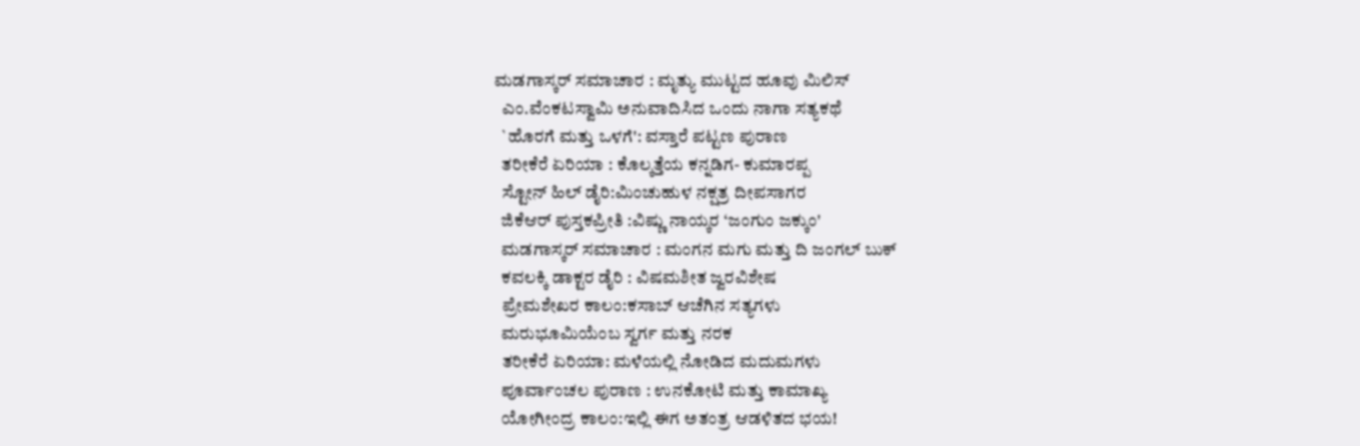ಮಡಗಾಸ್ಕರ್ ಸಮಾಚಾರ : ಮೃತ್ಯು ಮುಟ್ಟದ ಹೂವು ಮಿಲಿಸ್
  ಎಂ.ವೆಂಕಟಸ್ವಾಮಿ ಅನುವಾದಿಸಿದ ಒಂದು ನಾಗಾ ಸತ್ಯಕಥೆ
  `ಹೊರಗೆ ಮತ್ತು ಒಳಗೆ': ವಸ್ತಾರೆ ಪಟ್ಟಣ ಪುರಾಣ
  ತರೀಕೆರೆ ಏರಿಯಾ : ಕೊಲ್ಕತ್ತೆಯ ಕನ್ನಡಿಗ- ಕುಮಾರಪ್ಪ
  ಸ್ಟೋನ್ ಹಿಲ್ ಡೈರಿ:ಮಿಂಚುಹುಳ ನಕ್ಷತ್ರ ದೀಪಸಾಗರ
  ಜಿಕೆಆರ್ ಪುಸ್ತಕಪ್ರೀತಿ :ವಿಷ್ಣು ನಾಯ್ಕರ ‘ಜಂಗುಂ ಜಕ್ಕುಂ'
  ಮಡಗಾಸ್ಕರ್ ಸಮಾಚಾರ : ಮಂಗನ ಮಗು ಮತ್ತು ದಿ ಜಂಗಲ್ ಬುಕ್
  ಕವಲಕ್ಕಿ ಡಾಕ್ಟರ ಡೈರಿ : ವಿಷಮಶೀತ ಜ್ವರವಿಶೇಷ
  ಪ್ರೇಮಶೇಖರ ಕಾಲಂ:ಕಸಾಬ್ ಆಚೆಗಿನ ಸತ್ಯಗಳು
  ಮರುಭೂಮಿಯೆಂಬ ಸ್ವರ್ಗ ಮತ್ತು ನರಕ
  ತರೀಕೆರೆ ಏರಿಯಾ: ಮಳೆಯಲ್ಲಿ ನೋಡಿದ ಮದುಮಗಳು
  ಪೂರ್ವಾಂಚಲ ಪುರಾಣ : ಉನಕೋಟಿ ಮತ್ತು ಕಾಮಾಖ್ಯ
  ಯೋಗೀಂದ್ರ ಕಾಲಂ:ಇಲ್ಲಿ ಈಗ ಅತಂತ್ರ ಆಡಳಿತದ ಭಯ!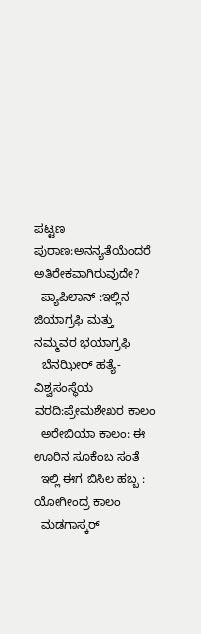ಪಟ್ಟಣ ಪುರಾಣ:ಅನನ್ಯತೆಯೆಂದರೆ ಅತಿರೇಕವಾಗಿರುವುದೇ?
  ಪ್ಯಾಪಿಲಾನ್ :ಇಲ್ಲಿನ ಜಿಯಾಗ್ರಫಿ ಮತ್ತು ನಮ್ಮವರ ಭಯಾಗ್ರಫಿ
  ಬೆನಝೀರ್ ಹತ್ಯೆ-ವಿಶ್ವಸಂಸ್ಥೆಯ ವರದಿ:ಪ್ರೇಮಶೇಖರ ಕಾಲಂ
  ಅರೇಬಿಯಾ ಕಾಲಂ: ಈ ಊರಿನ ಸೂಕೆಂಬ ಸಂತೆ
  ಇಲ್ಲಿ ಈಗ ಬಿಸಿಲ ಹಬ್ಬ : ಯೋಗೀಂದ್ರ ಕಾಲಂ
  ಮಡಗಾಸ್ಕರ್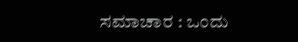ಸಮಾಚಾರ : ಒಂದು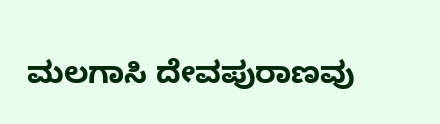ಮಲಗಾಸಿ ದೇವಪುರಾಣವು